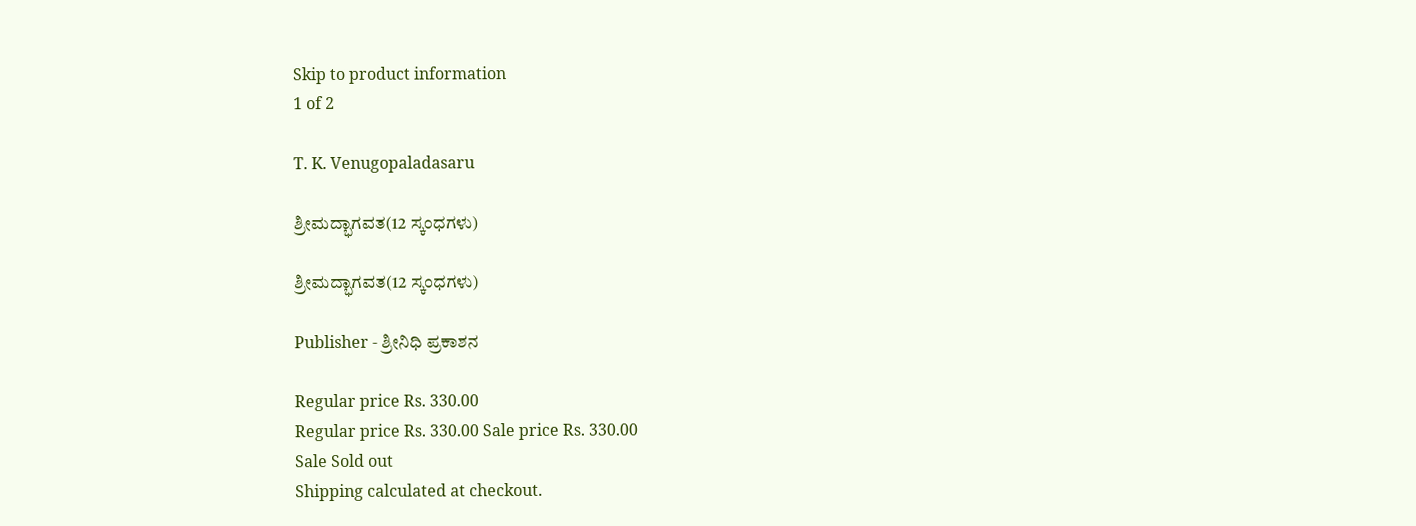Skip to product information
1 of 2

T. K. Venugopaladasaru

ಶ್ರೀಮದ್ಭಾಗವತ(12 ಸ್ಕಂಧಗಳು)

ಶ್ರೀಮದ್ಭಾಗವತ(12 ಸ್ಕಂಧಗಳು)

Publisher - ಶ್ರೀನಿಧಿ ಪ್ರಕಾಶನ

Regular price Rs. 330.00
Regular price Rs. 330.00 Sale price Rs. 330.00
Sale Sold out
Shipping calculated at checkout.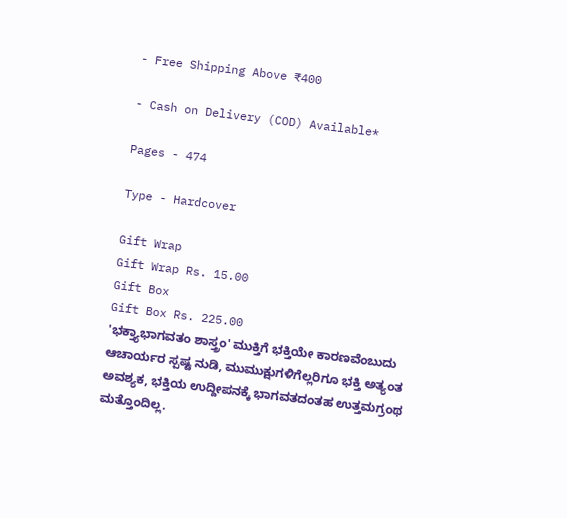- Free Shipping Above ₹400

- Cash on Delivery (COD) Available*

Pages - 474

Type - Hardcover

Gift Wrap
Gift Wrap Rs. 15.00
Gift Box
Gift Box Rs. 225.00
'ಭಕ್ತ್ಯಾಭಾಗವತಂ ಶಾಸ್ತ್ರಂ' ಮುಕ್ತಿಗೆ ಭಕ್ತಿಯೇ ಕಾರಣವೆಂಬುದು ಆಚಾರ್ಯರ ಸ್ಪಷ್ಟ ನುಡಿ, ಮುಮುಕ್ಷುಗಳಿಗೆಲ್ಲರಿಗೂ ಭಕ್ತಿ ಅತ್ಯಂತ ಅವಶ್ಯಕ, ಭಕ್ತಿಯ ಉದ್ದೀಪನಕ್ಕೆ ಭಾಗವತದಂತಹ ಉತ್ತಮಗ್ರಂಥ ಮತ್ತೊಂದಿಲ್ಲ.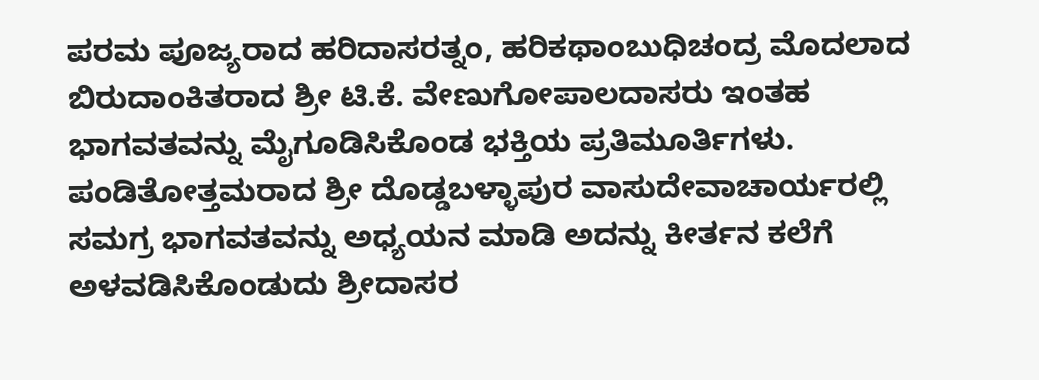ಪರಮ ಪೂಜ್ಯರಾದ ಹರಿದಾಸರತ್ನಂ, ಹರಿಕಥಾಂಬುಧಿಚಂದ್ರ ಮೊದಲಾದ ಬಿರುದಾಂಕಿತರಾದ ಶ್ರೀ ಟಿ.ಕೆ. ವೇಣುಗೋಪಾಲದಾಸರು ಇಂತಹ ಭಾಗವತವನ್ನು ಮೈಗೂಡಿಸಿಕೊಂಡ ಭಕ್ತಿಯ ಪ್ರತಿಮೂರ್ತಿಗಳು. ಪಂಡಿತೋತ್ತಮರಾದ ಶ್ರೀ ದೊಡ್ಡಬಳ್ಳಾಪುರ ವಾಸುದೇವಾಚಾರ್ಯರಲ್ಲಿ ಸಮಗ್ರ ಭಾಗವತವನ್ನು ಅಧ್ಯಯನ ಮಾಡಿ ಅದನ್ನು ಕೀರ್ತನ ಕಲೆಗೆ ಅಳವಡಿಸಿಕೊಂಡುದು ಶ್ರೀದಾಸರ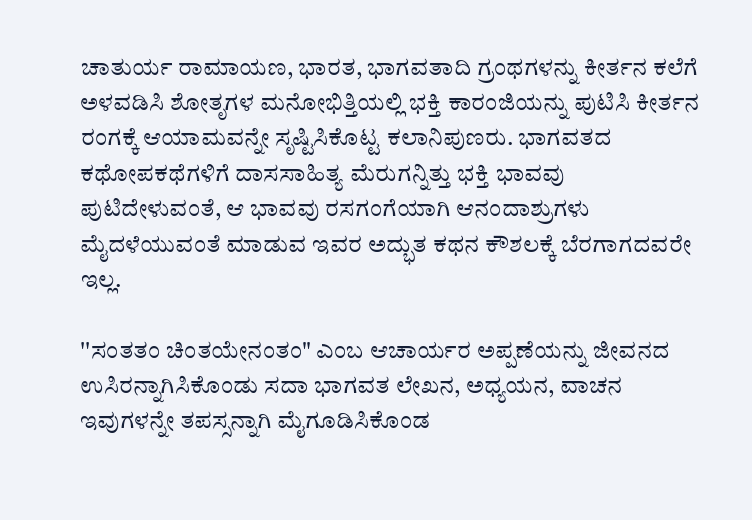ಚಾತುರ್ಯ ರಾಮಾಯಣ, ಭಾರತ, ಭಾಗವತಾದಿ ಗ್ರಂಥಗಳನ್ನು ಕೀರ್ತನ ಕಲೆಗೆ ಅಳವಡಿಸಿ ಶೋತೃಗಳ ಮನೋಭಿತ್ತಿಯಲ್ಲಿ ಭಕ್ತಿ ಕಾರಂಜಿಯನ್ನು ಪುಟಿಸಿ ಕೀರ್ತನ ರಂಗಕ್ಕೆ ಆಯಾಮವನ್ನೇ ಸೃಷ್ಟಿಸಿಕೊಟ್ಟ ಕಲಾನಿಪುಣರು. ಭಾಗವತದ ಕಥೋಪಕಥೆಗಳಿಗೆ ದಾಸಸಾಹಿತ್ಯ ಮೆರುಗನ್ನಿತ್ತು ಭಕ್ತಿ ಭಾವವು ಪುಟಿದೇಳುವಂತೆ, ಆ ಭಾವವು ರಸಗಂಗೆಯಾಗಿ ಆನಂದಾಶ್ರುಗಳು ಮೈದಳೆಯುವಂತೆ ಮಾಡುವ ಇವರ ಅದ್ಭುತ ಕಥನ ಕೌಶಲಕ್ಕೆ ಬೆರಗಾಗದವರೇ ಇಲ್ಲ.

''ಸಂತತಂ ಚಿಂತಯೇನಂತಂ" ಎಂಬ ಆಚಾರ್ಯರ ಅಪ್ಪಣೆಯನ್ನು ಜೀವನದ ಉಸಿರನ್ನಾಗಿಸಿಕೊಂಡು ಸದಾ ಭಾಗವತ ಲೇಖನ, ಅಧ್ಯಯನ, ವಾಚನ ಇವುಗಳನ್ನೇ ತಪಸ್ಸನ್ನಾಗಿ ಮೈಗೂಡಿಸಿಕೊಂಡ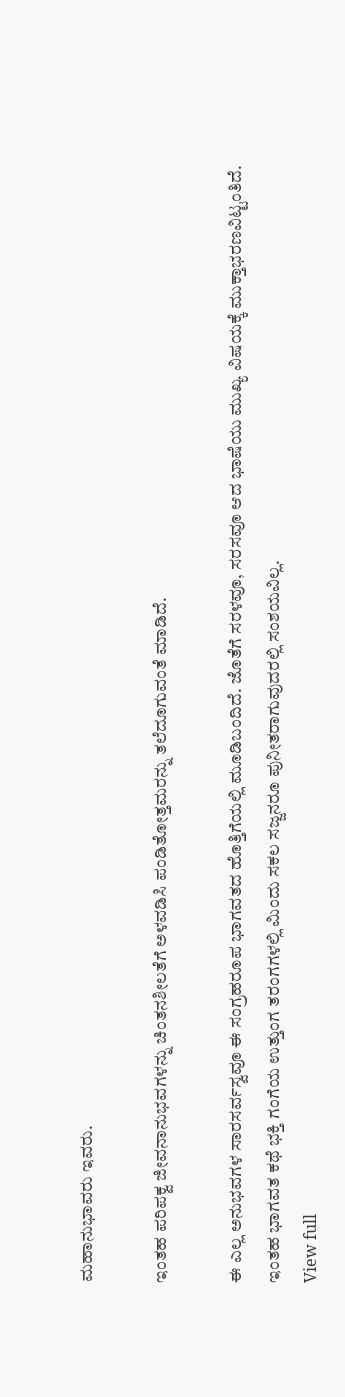ಮಹಾನುಭಾವರು ಇವರು.

ಇಂತಹ ಪರಿಪಕ್ವ ಜೀವನಾನುಭವಗಳನ್ನು ಚಿಂತನಶೀಲತೆಗೆ ಅಳವಡಿಸಿ ಪಂಡಿತೋತ್ತಮರನ್ನು ತಲೆದೂಗುವಂತೆ ಮಾಡಿದೆ.

ಈ ಎಲ್ಲ ಅನುಭವಗಳ ಸಾರಸರ್ವಸ್ವವೂ ಈ ಸಂಗ್ರಹರೂಪ ಭಾಗವತದ ಹೊತ್ತಿಗೆಯಲ್ಲಿ ಮೂಡಿಬಂದಿದೆ. ಜೊತೆಗೆ ಸರಳವೂ, ಸರಸವೂ ಆದ ಭಾಷೆಯು ಮುಖ್ಯ ವಿಷಯಕ್ಕೆ ಮುಕ್ತಾಭರಣವಿಟ್ಟಂತಿದೆ. ಇಂತಹ ಭಾಗವತ ಕಥೆ ಭಕ್ತಿ ಗಂಗೆಯ ಉತ್ತುಂಗ ತರಂಗಗಳಲ್ಲಿ ಮಿಂದು ಸಕಲ ಸಜ್ಜನರೂ ಪುನೀತರಾಗುವುದರಲ್ಲಿ ಸಂಶಯವಿಲ್ಲ.
View full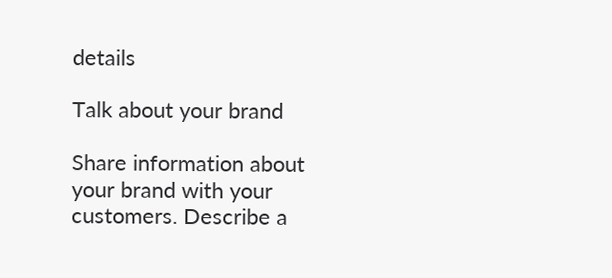details

Talk about your brand

Share information about your brand with your customers. Describe a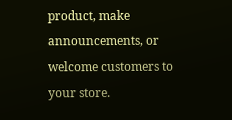product, make announcements, or welcome customers to your store.